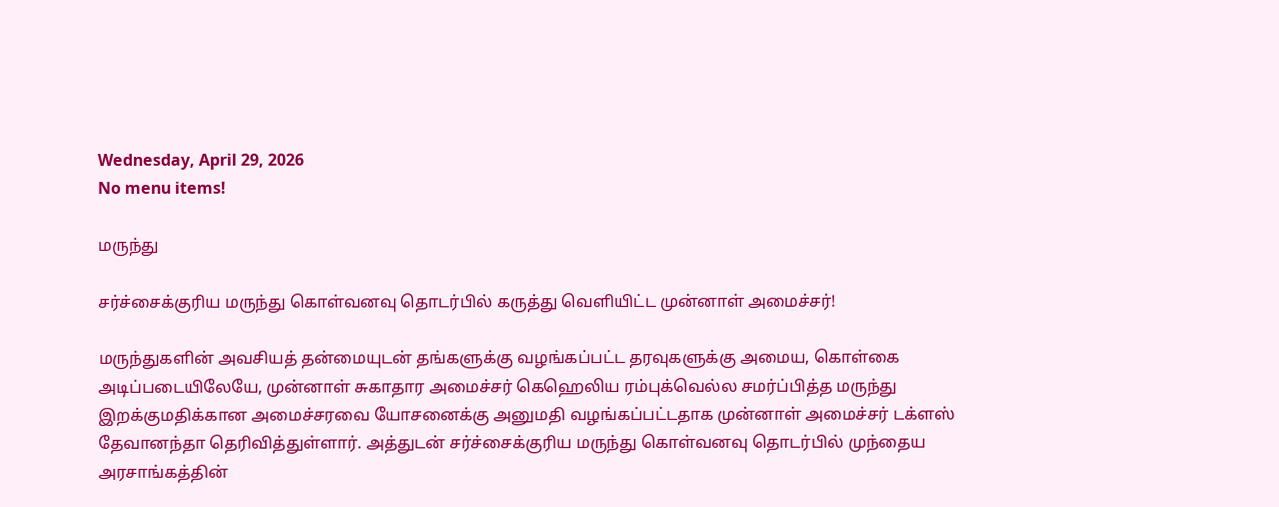Wednesday, April 29, 2026
No menu items!

மருந்து

சர்ச்சைக்குரிய மருந்து கொள்வனவு தொடர்பில் கருத்து வெளியிட்ட முன்னாள் அமைச்சர்!

மருந்துகளின் அவசியத் தன்மையுடன் தங்களுக்கு வழங்கப்பட்ட தரவுகளுக்கு அமைய, கொள்கை அடிப்படையிலேயே, முன்னாள் சுகாதார அமைச்சர் கெஹெலிய ரம்புக்வெல்ல சமர்ப்பித்த மருந்து இறக்குமதிக்கான அமைச்சரவை யோசனைக்கு அனுமதி வழங்கப்பட்டதாக முன்னாள் அமைச்சர் டக்ளஸ் தேவானந்தா தெரிவித்துள்ளார். அத்துடன் சர்ச்சைக்குரிய மருந்து கொள்வனவு தொடர்பில் முந்தைய அரசாங்கத்தின்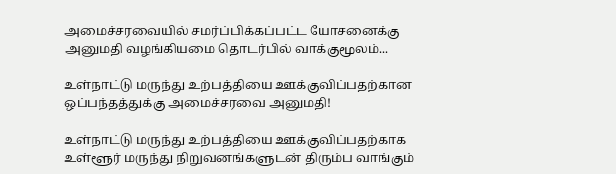அமைச்சரவையில் சமர்ப்பிக்கப்பட்ட யோசனைக்கு அனுமதி வழங்கியமை தொடர்பில் வாக்குமூலம்...

உள்நாட்டு மருந்து உற்பத்தியை ஊக்குவிப்பதற்கான ஒப்பந்தத்துக்கு அமைச்சரவை அனுமதி!

உள்நாட்டு மருந்து உற்பத்தியை ஊக்குவிப்பதற்காக உள்ளூர் மருந்து நிறுவனங்களுடன் திரும்ப வாங்கும்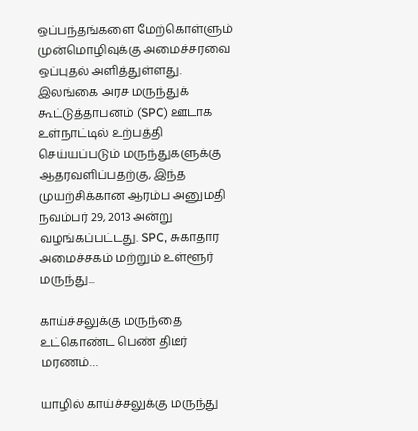ஒப்பந்தங்களை மேற்கொள்ளும் முன்மொழிவுக்கு அமைச்சரவை ஒப்புதல் அளித்துள்ளது. இலங்கை அரச மருந்துக் கூட்டுத்தாபனம் (SPC) ஊடாக உள்நாட்டில் உற்பத்தி செய்யப்படும் மருந்துகளுக்கு ஆதரவளிப்பதற்கு, இந்த முயற்சிக்கான ஆரம்ப அனுமதி நவம்பர் 29, 2013 அன்று வழங்கப்பட்டது. SPC, சுகாதார அமைச்சகம் மற்றும் உள்ளூர் மருந்து...

காய்ச்சலுக்கு மருந்தை உட்கொண்ட பெண் திடீர் மரணம்…

யாழில் காய்ச்சலுக்கு மருந்து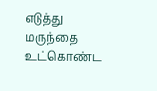எடுத்து மருந்தை உட்கொண்ட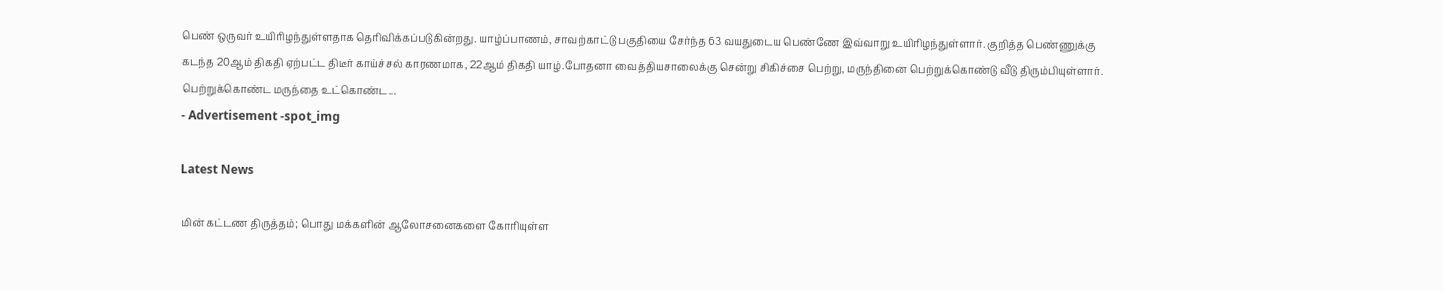பெண் ஒருவர் உயிரிழந்துள்ளதாக தெரிவிக்கப்படுகின்றது. யாழ்ப்பாணம், சாவற்காட்டு பகுதியை சேர்ந்த 63 வயதுடைய பெண்ணே இவ்வாறு உயிரிழந்துள்ளார். குறித்த பெண்ணுக்கு கடந்த 20ஆம் திகதி ஏற்பட்ட திடீர் காய்ச்சல் காரணமாக, 22ஆம் திகதி யாழ்.போதனா வைத்தியசாலைக்கு சென்று சிகிச்சை பெற்று, மருந்தினை பெற்றுக்கொண்டு வீடு திரும்பியுள்ளார். பெற்றுக்கொண்ட மருந்தை உட்கொண்ட...
- Advertisement -spot_img

Latest News

மின் கட்டண திருத்தம்; பொது மக்களின் ஆலோசனைகளை கோரியுள்ள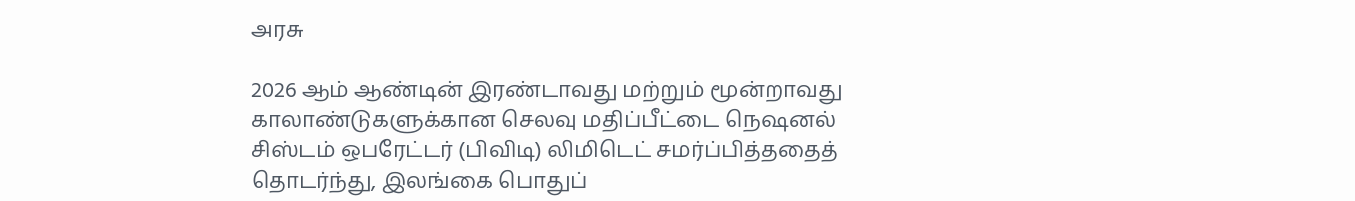அரசு

2026 ஆம் ஆண்டின் இரண்டாவது மற்றும் மூன்றாவது காலாண்டுகளுக்கான செலவு மதிப்பீட்டை நெஷனல் சிஸ்டம் ஒபரேட்டர் (பிவிடி) லிமிடெட் சமர்ப்பித்ததைத் தொடர்ந்து, இலங்கை பொதுப்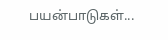பயன்பாடுகள்...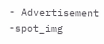- Advertisement -spot_img